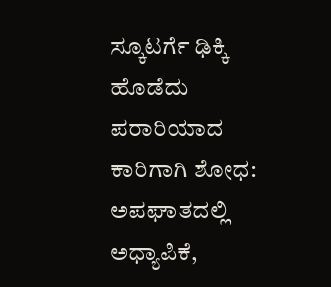ಸ್ಕೂಟರ್ಗೆ ಢಿಕ್ಕಿ ಹೊಡೆದು ಪರಾರಿಯಾದ ಕಾರಿಗಾಗಿ ಶೋಧ: ಅಪಘಾತದಲ್ಲಿ ಅಧ್ಯಾಪಿಕೆ,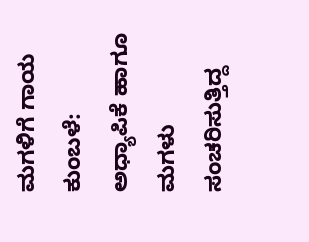ಮಗಳಿಗೆ ಗಾಯ
ಕುಂಬಳೆ: ಅಧ್ಯಾಪಿಕೆ ಹಾಗೂ ಮಗಳು ಸಂಚರಿಸುತ್ತಿದ್ದ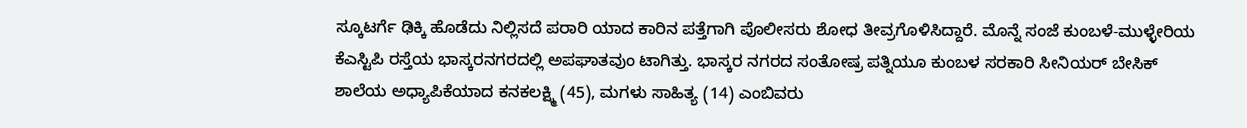ಸ್ಕೂಟರ್ಗೆ ಢಿಕ್ಕಿ ಹೊಡೆದು ನಿಲ್ಲಿಸದೆ ಪರಾರಿ ಯಾದ ಕಾರಿನ ಪತ್ತೆಗಾಗಿ ಪೊಲೀಸರು ಶೋಧ ತೀವ್ರಗೊಳಿಸಿದ್ದಾರೆ. ಮೊನ್ನೆ ಸಂಜೆ ಕುಂಬಳೆ-ಮುಳ್ಳೇರಿಯ ಕೆಎಸ್ಟಿಪಿ ರಸ್ತೆಯ ಭಾಸ್ಕರನಗರದಲ್ಲಿ ಅಪಘಾತವುಂ ಟಾಗಿತ್ತು. ಭಾಸ್ಕರ ನಗರದ ಸಂತೋಷ್ರ ಪತ್ನಿಯೂ ಕುಂಬಳ ಸರಕಾರಿ ಸೀನಿಯರ್ ಬೇಸಿಕ್ ಶಾಲೆಯ ಅಧ್ಯಾಪಿಕೆಯಾದ ಕನಕಲಕ್ಷ್ಮಿ (45), ಮಗಳು ಸಾಹಿತ್ಯ (14) ಎಂಬಿವರು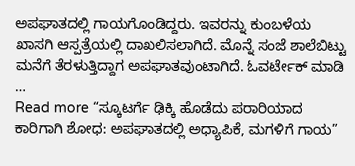ಅಪಘಾತದಲ್ಲಿ ಗಾಯಗೊಂಡಿದ್ದರು. ಇವರನ್ನು ಕುಂಬಳೆಯ ಖಾಸಗಿ ಆಸ್ಪತ್ರೆಯಲ್ಲಿ ದಾಖಲಿಸಲಾಗಿದೆ. ಮೊನ್ನೆ ಸಂಜೆ ಶಾಲೆಬಿಟ್ಟು ಮನೆಗೆ ತೆರಳುತ್ತಿದ್ದಾಗ ಅಪಘಾತವುಂಟಾಗಿದೆ. ಓವರ್ಟೇಕ್ ಮಾಡಿ …
Read more “ಸ್ಕೂಟರ್ಗೆ ಢಿಕ್ಕಿ ಹೊಡೆದು ಪರಾರಿಯಾದ ಕಾರಿಗಾಗಿ ಶೋಧ: ಅಪಘಾತದಲ್ಲಿ ಅಧ್ಯಾಪಿಕೆ, ಮಗಳಿಗೆ ಗಾಯ”